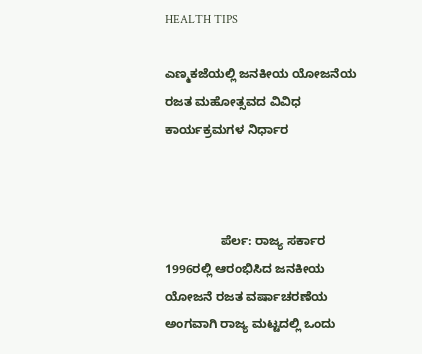HEALTH TIPS

ಎಣ್ಮಕಜೆಯಲ್ಲಿ ಜನಕೀಯ ಯೋಜನೆಯ ರಜತ ಮಹೋತ್ಸವದ ವಿವಿಧ ಕಾರ್ಯಕ್ರಮಗಳ ನಿರ್ಧಾರ



                ಪೆರ್ಲ: ರಾಜ್ಯ ಸರ್ಕಾರ 1996ರಲ್ಲಿ ಆರಂಭಿಸಿದ ಜನಕೀಯ ಯೋಜನೆ ರಜತ ವರ್ಷಾಚರಣೆಯ ಅಂಗವಾಗಿ ರಾಜ್ಯ ಮಟ್ಟದಲ್ಲಿ ಒಂದು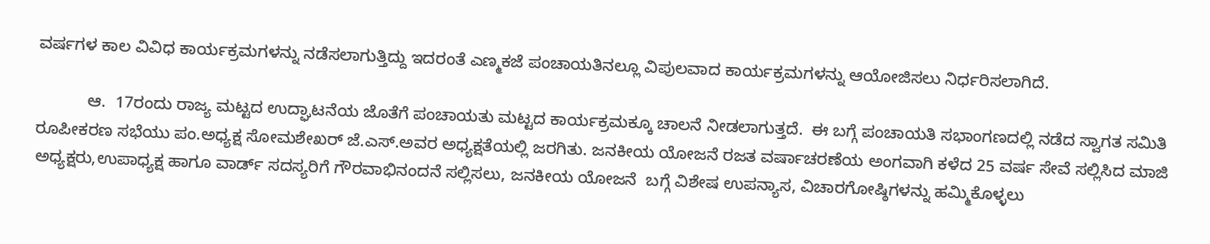ವರ್ಷಗಳ ಕಾಲ ವಿವಿಧ ಕಾರ್ಯಕ್ರಮಗಳನ್ನು ನಡೆಸಲಾಗುತ್ತಿದ್ದು ಇದರಂತೆ ಎಣ್ಮಕಜೆ ಪಂಚಾಯತಿನಲ್ಲೂ ವಿಪುಲವಾದ ಕಾರ್ಯಕ್ರಮಗಳನ್ನು ಆಯೋಜಿಸಲು ನಿರ್ಧರಿಸಲಾಗಿದೆ.

           ಆ.  17ರಂದು ರಾಜ್ಯ ಮಟ್ಟದ ಉದ್ಘಾಟನೆಯ ಜೊತೆಗೆ ಪಂಚಾಯತು ಮಟ್ಟದ ಕಾರ್ಯಕ್ರಮಕ್ಕೂ ಚಾಲನೆ ನೀಡಲಾಗುತ್ತದೆ.  ಈ ಬಗ್ಗೆ ಪಂಚಾಯತಿ ಸಭಾಂಗಣದಲ್ಲಿ ನಡೆದ ಸ್ವಾಗತ ಸಮಿತಿ  ರೂಪೀಕರಣ ಸಭೆಯು ಪಂ.ಅಧ್ಯಕ್ಷ ಸೋಮಶೇಖರ್ ಜೆ.ಎಸ್.ಅವರ ಅಧ್ಯಕ್ಷತೆಯಲ್ಲಿ ಜರಗಿತು. ಜನಕೀಯ ಯೋಜನೆ ರಜತ ವರ್ಷಾಚರಣೆಯ ಅಂಗವಾಗಿ ಕಳೆದ 25 ವರ್ಷ ಸೇವೆ ಸಲ್ಲಿಸಿದ ಮಾಜಿ ಅಧ್ಯಕ್ಷರು,ಉಪಾಧ್ಯಕ್ಷ ಹಾಗೂ ವಾರ್ಡ್ ಸದಸ್ಯರಿಗೆ ಗೌರವಾಭಿನಂದನೆ ಸಲ್ಲಿಸಲು, ಜನಕೀಯ ಯೋಜನೆ  ಬಗ್ಗೆ ವಿಶೇಷ ಉಪನ್ಯಾಸ, ವಿಚಾರಗೋಷ್ಠಿಗಳನ್ನು ಹಮ್ಮಿಕೊಳ್ಳಲು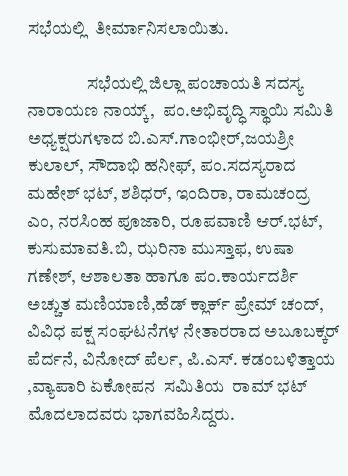ಸಭೆಯಲ್ಲಿ  ತೀರ್ಮಾನಿಸಲಾಯಿತು.

                 ಸಭೆಯಲ್ಲಿ ಜಿಲ್ಲಾ ಪಂಚಾಯತಿ ಸದಸ್ಯ ನಾರಾಯಣ ನಾಯ್ಕ್,  ಪಂ.ಅಭಿವೃದ್ಧಿ ಸ್ಥಾಯಿ ಸಮಿತಿ ಅಧ್ಯಕ್ಷರುಗಳಾದ ಬಿ.ಎಸ್.ಗಾಂಭೀರ್,ಜಯಶ್ರೀ ಕುಲಾಲ್, ಸೌದಾಭಿ ಹನೀಫ್, ಪಂ.ಸದಸ್ಯರಾದ ಮಹೇಶ್ ಭಟ್, ಶಶಿಧರ್, ಇಂದಿರಾ, ರಾಮಚಂದ್ರ ಎಂ, ನರಸಿಂಹ ಪೂಜಾರಿ, ರೂಪವಾಣಿ ಆರ್.ಭಟ್, ಕುಸುಮಾವತಿ.ಬಿ, ಝರಿನಾ ಮುಸ್ತಾಫ, ಉಷಾ ಗಣೇಶ್, ಆಶಾಲತಾ ಹಾಗೂ ಪಂ.ಕಾರ್ಯದರ್ಶಿ ಅಚ್ಚುತ ಮಣಿಯಾಣಿ,ಹೆಡ್ ಕ್ಲಾರ್ಕ್ ಪ್ರೇಮ್ ಚಂದ್, ವಿವಿಧ ಪಕ್ಷ ಸಂಘಟನೆಗಳ ನೇತಾರರಾದ ಅಬೂಬಕ್ಕರ್ ಪೆರ್ದನೆ, ವಿನೋದ್ ಪೆರ್ಲ, ಪಿ.ಎಸ್. ಕಡಂಬಳಿತ್ತಾಯ ,ವ್ಯಾಪಾರಿ ಏಕೋಪನ  ಸಮಿತಿಯ  ರಾಮ್ ಭಟ್ ಮೊದಲಾದವರು ಭಾಗವಹಿಸಿದ್ದರು.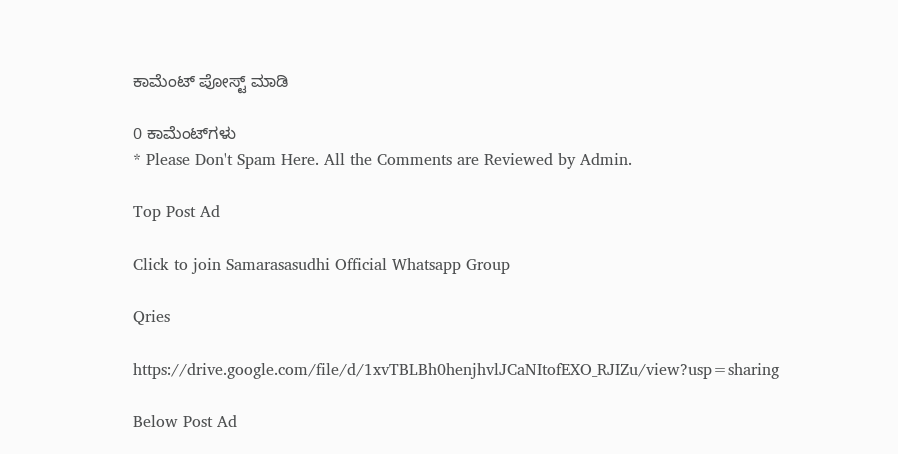ಕಾಮೆಂಟ್‌‌ ಪೋಸ್ಟ್‌ ಮಾಡಿ

0 ಕಾಮೆಂಟ್‌ಗಳು
* Please Don't Spam Here. All the Comments are Reviewed by Admin.

Top Post Ad

Click to join Samarasasudhi Official Whatsapp Group

Qries

https://drive.google.com/file/d/1xvTBLBh0henjhvlJCaNItofEXO_RJIZu/view?usp=sharing

Below Post Ad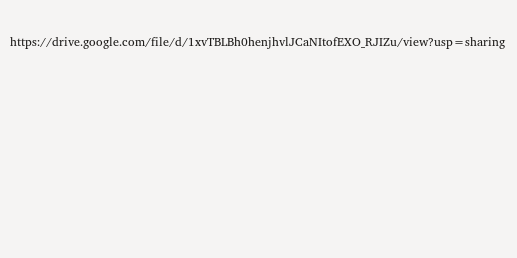https://drive.google.com/file/d/1xvTBLBh0henjhvlJCaNItofEXO_RJIZu/view?usp=sharing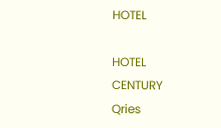HOTEL

HOTEL
CENTURY
Qries